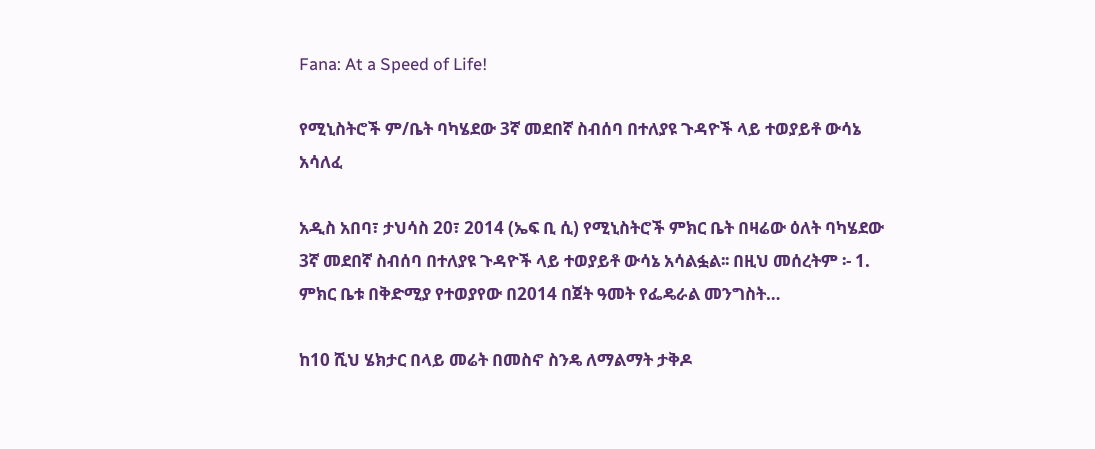Fana: At a Speed of Life!

የሚኒስትሮች ም/ቤት ባካሄደው 3ኛ መደበኛ ስብሰባ በተለያዩ ጉዳዮች ላይ ተወያይቶ ውሳኔ አሳለፈ

አዲስ አበባ፣ ታህሳስ 20፣ 2014 (ኤፍ ቢ ሲ) የሚኒስትሮች ምክር ቤት በዛሬው ዕለት ባካሄደው 3ኛ መደበኛ ስብሰባ በተለያዩ ጉዳዮች ላይ ተወያይቶ ውሳኔ አሳልፏል፡፡ በዚህ መሰረትም ፡- 1. ምክር ቤቱ በቅድሚያ የተወያየው በ2014 በጀት ዓመት የፌዴራል መንግስት…

ከ10 ሺህ ሄክታር በላይ መሬት በመስኖ ስንዴ ለማልማት ታቅዶ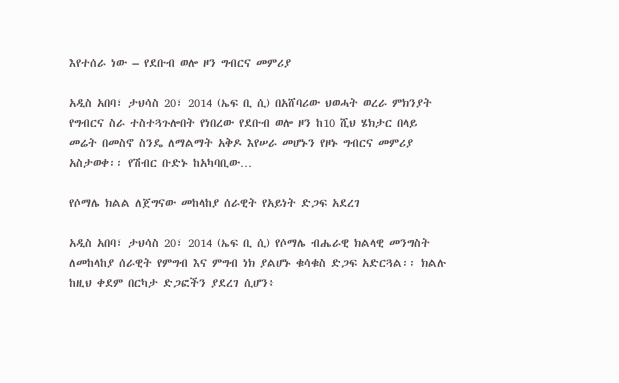እየተሰራ ነው – የደቡብ ወሎ ዞን ግብርና መምሪያ

አዲስ አበባ፣ ታህሳስ 20፣ 2014 (ኤፍ ቢ ሲ) በአሸባሪው ህወሓት ወረራ ምክንያት የግብርና ስራ ተስተጓጉሎበት የነበረው የደቡብ ወሎ ዞን ከ10 ሺህ ሄክታር በላይ መሬት በመስኖ ስንዴ ለማልማት አቅዶ እየሠራ መሆኑን የዞኑ ግብርና መምሪያ አስታወቀ፡፡ የሽብር ቡድኑ ከአካባቢው…

የሶማሌ ክልል ለጀግናው መከላከያ ሰራዊት የአይነት ድጋፍ አደረገ

አዲስ አበባ፣ ታህሳስ 20፣ 2014 (ኤፍ ቢ ሲ) የሶማሌ ብሔራዊ ክልላዊ መንግስት ለመከላከያ ሰራዊት የምግብ እና ምግብ ነክ ያልሆኑ ቁሳቁስ ድጋፍ አድርጓል፡፡ ክልሉ ከዚህ ቀደም በርካታ ድጋፎችን ያደረገ ሲሆን፥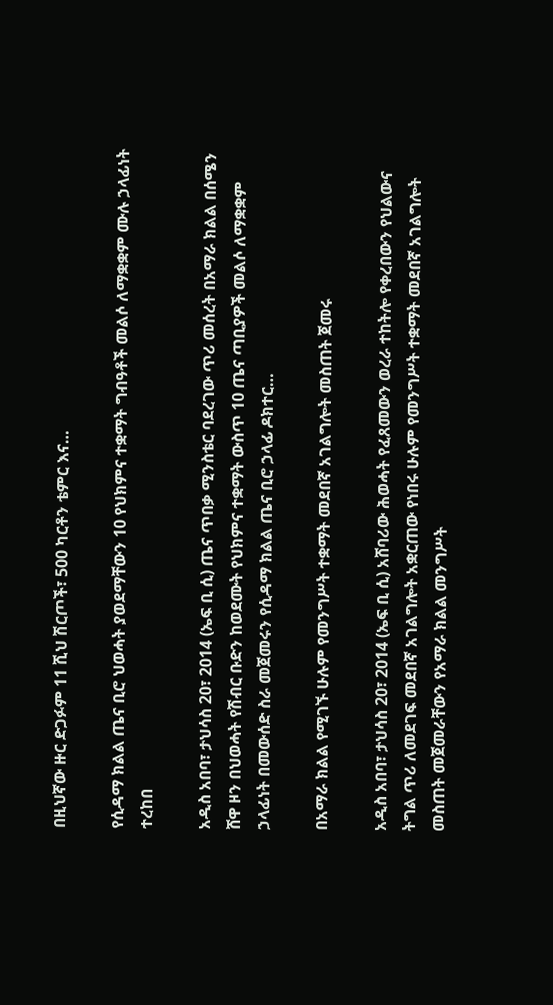በዚህኛው ዙር ድጋፉም 11 ሺህ ሽርጦች፣ 500 ካርቶን ቴምር እና…

የሲዳማ ክልል ጤና ቢሮ ህወሓት ያወደማቸውን 10 የህክምና ተቋማት ግብዓቶች መልሶ ለማቋቋም ሙሉ ኃላፊነት ተረከበ

አዲስ አበባ፣ ታህሳስ 20፣ 2014 (ኤፍ ቢ ሲ) ጤና ጥበቃ ሚንስቴር ባደረገው ጥሪ መሰረት በአማራ ክልል በሰሜን ሸዋ ዞን በህወሓት የሽብር ቡድን ከወደሙት የህክምና ተቋማት ውስጥ 10 ጤና ጣቢያዎች መልሶ ለማቋቋም ኃላፊነት በመውሰድ ስራ መጀመሩን የሲዳማ ክልል ጤና ቢሮ ኃላፊ ዶክተር…

በአማራ ክልል የሚገኙ ሁሉም የመንግሥት ተቋማት መደበኛ አገልግሎት መስጠት ጀመሩ

አዲስ አበባ፣ ታህሳስ 20፣ 2014 (ኤፍ ቢ ሲ) አሸባሪው ሕወሓት የፈጸመውን ወረራ ተከትሎ የቀረበውን የህልውና ትግል ጥሪ ለመደገፍ መደበኛ አገልግሎት አቋርጠው የነበሩ ሁሉም የመንግሥት ተቋማት መደበኛ አገልግሎት መስጠት መጀመራቸውን የአማራ ክልል መንግሥት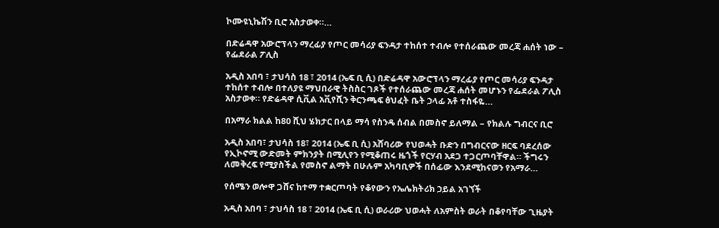ኮሙዩኒኬሽን ቢሮ አስታወቀ።…

በድሬዳዋ አውሮፕላን ማረፊያ የጦር መሳሪያ ፍንዳታ ተከሰተ ተብሎ የተሰራጨው መረጃ ሐሰት ነው – የፌደራል ፖሊስ

አዲስ አበባ ፣ ታህሳስ 18 ፣ 2014 (ኤፍ ቢ ሲ) በድሬዳዋ አውሮፕላን ማረፊያ የጦር መሳሪያ ፍንዳታ ተከሰተ ተብሎ በተለያዩ ማህበራዊ ትስስር ገጾች የተሰራጨው መረጃ ሐሰት መሆኑን የፌደራል ፖሊስ አስታወቀ። የድሬዳዋ ሲቪል አቪየሺን ቅርንጫፍ ፅህፈት ቤት ኃላፊ አቶ ተስፋዬ…

በአማራ ክልል ከ80 ሺህ ሄክታር በላይ ማሳ የስንዴ ሰብል በመስኖ ይለማል – የክልሉ ግብርና ቢሮ

አዲስ አበባ፣ ታህሳስ 18፣ 2014 (ኤፍ ቢ ሲ) አሸባሪው የህወሓት ቡድን በግብርናው ዘርፍ ባደረሰው የኢኮኖሚ ውድመት ምክንያት በሚሊየን የሚቆጠሩ ዜጎች የርሃብ አደጋ ተጋርጦባቸዋል። ችግሩን ለመቅረፍ የሚያስችል የመስኖ ልማት በሁሉም አካባቢዎች በሰፊው እንደሚከናወን የአማራ…

የሰሜን ወሎዋ ጋሸና ከተማ ተቋርጦባት የቆየውን የኤሌክትሪክ ኃይል አገኘች

አዲስ አበባ ፣ ታህሳስ 18 ፣ 2014 (ኤፍ ቢ ሲ) ወራሪው ህወሓት ለአምስት ወራት በቆየባቸው ጊዜያት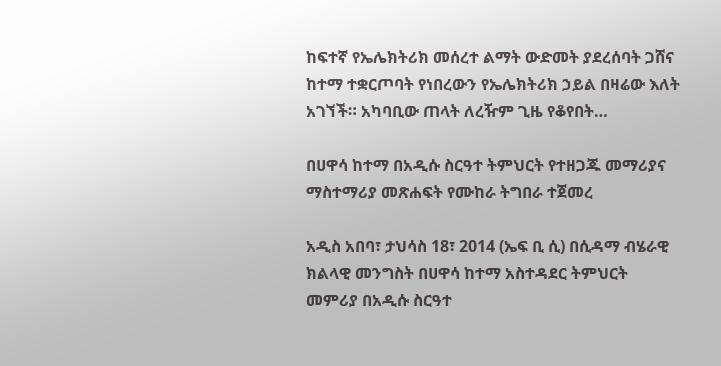ከፍተኛ የኤሌክትሪክ መሰረተ ልማት ውድመት ያደረሰባት ጋሸና ከተማ ተቋርጦባት የነበረውን የኤሌክትሪክ ኃይል በዛሬው እለት አገኘች። አካባቢው ጠላት ለረዥም ጊዜ የቆየበት…

በሀዋሳ ከተማ በአዲሱ ስርዓተ ትምህርት የተዘጋጁ መማሪያና ማስተማሪያ መጽሐፍት የሙከራ ትግበራ ተጀመረ

አዲስ አበባ፣ ታህሳስ 18፣ 2014 (ኤፍ ቢ ሲ) በሲዳማ ብሄራዊ ክልላዊ መንግስት በሀዋሳ ከተማ አስተዳደር ትምህርት መምሪያ በአዲሱ ስርዓተ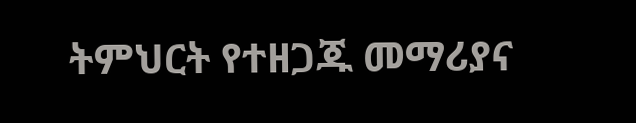ትምህርት የተዘጋጁ መማሪያና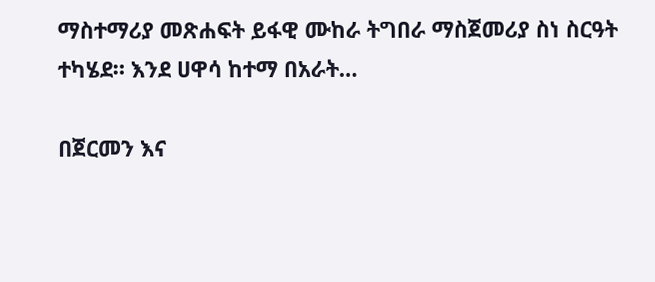ማስተማሪያ መጽሐፍት ይፋዊ ሙከራ ትግበራ ማስጀመሪያ ስነ ስርዓት ተካሄደ። እንደ ሀዋሳ ከተማ በአራት…

በጀርመን እና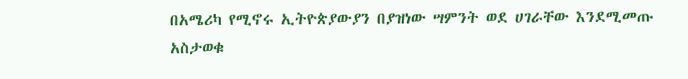በአሜሪካ የሚኖሩ ኢትዮጵያውያን በያዝነው ሣምንት ወደ ሀገራቸው እንደሚመጡ አስታወቁ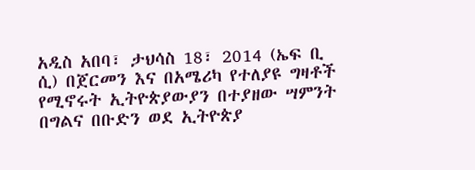አዲስ አበባ፣ ታህሳስ 18፣ 2014 (ኤፍ ቢ ሲ) በጀርመን እና በአሜሪካ የተለያዩ ግዛቶች የሚኖሩት ኢትዮጵያውያን በተያዘው ሣምንት በግልና በቡድን ወደ ኢትዮጵያ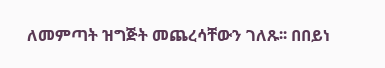ለመምጣት ዝግጅት መጨረሳቸውን ገለጹ፡፡ በበይነ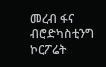መረብ ፋና ብሮድካስቲንግ ኮርፖሬት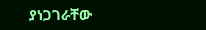ያነጋገራቸው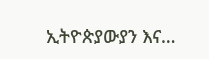ኢትዮጵያውያን እና…